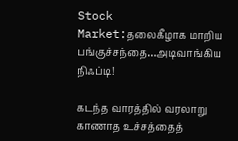Stock Market:தலைகீழாக மாறிய பங்குச்சந்தை…அடிவாங்கிய நிஃப்டி!

கடந்த வாரத்தில் வரலாறு காணாத உச்சத்தைத்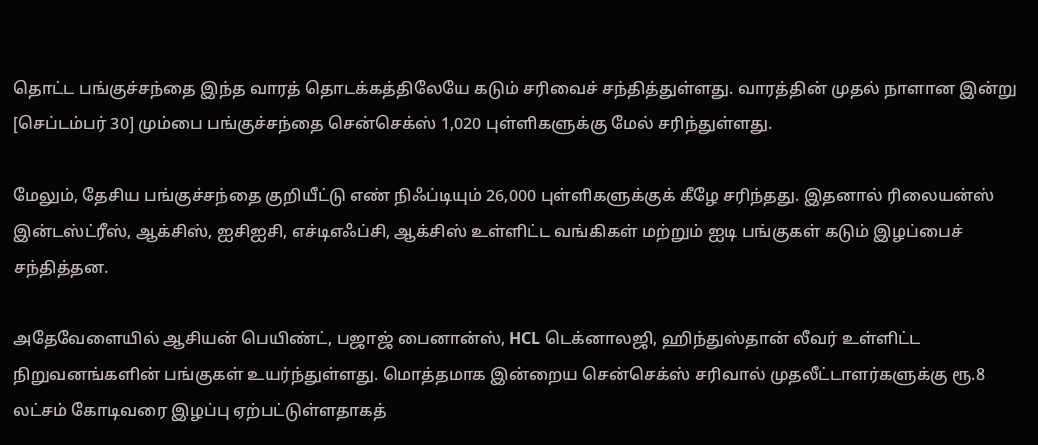தொட்ட பங்குச்சந்தை இந்த வாரத் தொடக்கத்திலேயே கடும் சரிவைச் சந்தித்துள்ளது. வாரத்தின் முதல் நாளான இன்று [செப்டம்பர் 30] மும்பை பங்குச்சந்தை சென்செக்ஸ் 1,020 புள்ளிகளுக்கு மேல் சரிந்துள்ளது.

மேலும், தேசிய பங்குச்சந்தை குறியீட்டு எண் நிஃப்டியும் 26,000 புள்ளிகளுக்குக் கீழே சரிந்தது. இதனால் ரிலையன்ஸ் இன்டஸ்ட்ரீஸ், ஆக்சிஸ், ஐசிஐசி, எச்டிஎஃப்சி, ஆக்சிஸ் உள்ளிட்ட வங்கிகள் மற்றும் ஐடி பங்குகள் கடும் இழப்பைச் சந்தித்தன.

அதேவேளையில் ஆசியன் பெயிண்ட், பஜாஜ் பைனான்ஸ், HCL டெக்னாலஜி, ஹிந்துஸ்தான் லீவர் உள்ளிட்ட நிறுவனங்களின் பங்குகள் உயர்ந்துள்ளது. மொத்தமாக இன்றைய சென்செக்ஸ் சரிவால் முதலீட்டாளர்களுக்கு ரூ.8 லட்சம் கோடிவரை இழப்பு ஏற்பட்டுள்ளதாகத்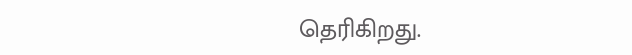தெரிகிறது.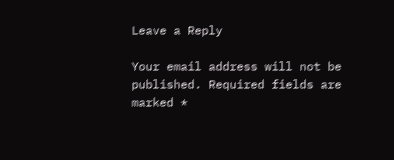Leave a Reply

Your email address will not be published. Required fields are marked *